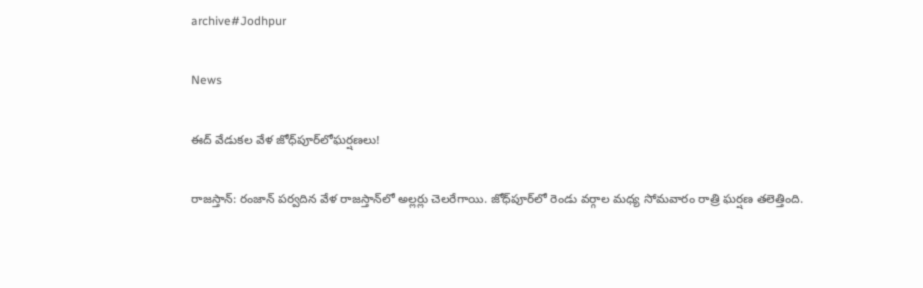archive#Jodhpur

News

ఈద్ వేడుకల వేళ జోధ్‌పూర్‌లోఘర్షణలు!

రాజ‌స్తాన్‌: రంజాన్‌ పర్వదిన వేళ రాజ‌స్తాన్‌లో అల్లర్లు చెలరేగాయి. జోధ్‌పూర్‌లో రెండు వర్గాల మధ్య సోమవారం రాత్రి ఘర్ష‌ణ‌ తలెత్తింది.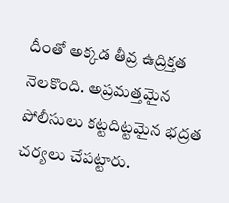దీంతో అక్కడ తీవ్ర ఉద్రిక్తత నెలకొంది. అప్రమత్తమైన పోలీసులు కట్టదిట్టమైన భద్రత చర్యలు చేపట్టారు.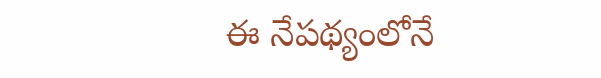ఈ నేపథ్యంలోనే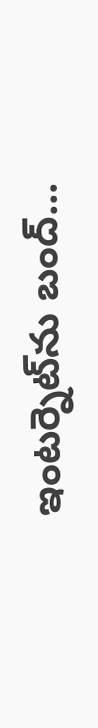ఇంటర్నెట్‌ను బంద్...